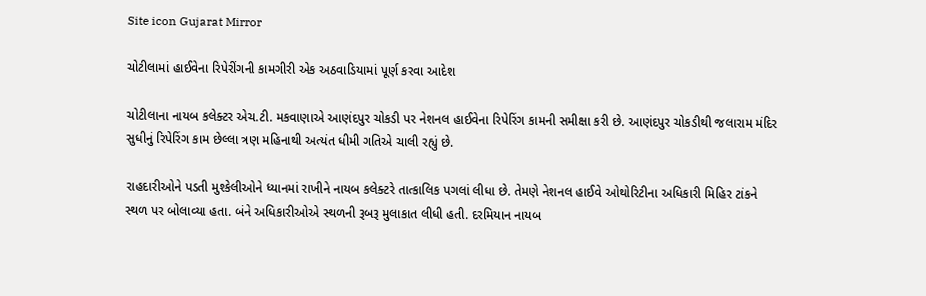Site icon Gujarat Mirror

ચોટીલામાં હાઈવેના રિપેરીંગની કામગીરી એક અઠવાડિયામાં પૂર્ણ કરવા આદેશ

ચોટીલાના નાયબ કલેક્ટર એચ.ટી. મકવાણાએ આણંદપુર ચોકડી પર નેશનલ હાઈવેના રિપેરિંગ કામની સમીક્ષા કરી છે. આણંદપુર ચોકડીથી જલારામ મંદિર સુધીનું રિપેરિંગ કામ છેલ્લા ત્રણ મહિનાથી અત્યંત ધીમી ગતિએ ચાલી રહ્યું છે.

રાહદારીઓને પડતી મુશ્કેલીઓને ધ્યાનમાં રાખીને નાયબ કલેક્ટરે તાત્કાલિક પગલાં લીધા છે. તેમણે નેશનલ હાઈવે ઓથોરિટીના અધિકારી મિહિર ટાંકને સ્થળ પર બોલાવ્યા હતા. બંને અધિકારીઓએ સ્થળની રૂબરૂ મુલાકાત લીધી હતી. દરમિયાન નાયબ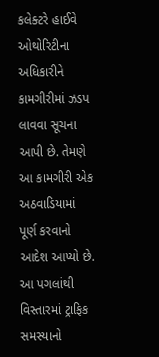કલેક્ટરે હાઈવે ઓથોરિટીના અધિકારીને કામગીરીમાં ઝડપ લાવવા સૂચના આપી છે. તેમણે આ કામગીરી એક અઠવાડિયામાં પૂર્ણ કરવાનો આદેશ આપ્યો છે. આ પગલાંથી વિસ્તારમાં ટ્રાફિક સમસ્યાનો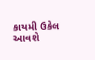કાયમી ઉકેલ આવશે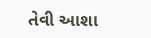તેવી આશા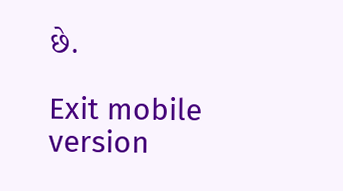છે.

Exit mobile version